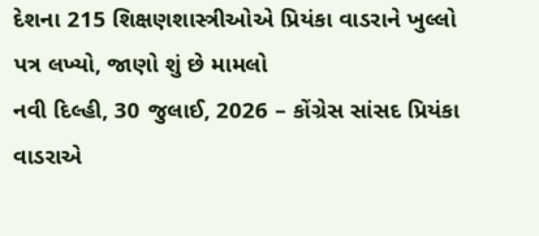દેશના 215 શિક્ષણશાસ્ત્રીઓએ પ્રિયંકા વાડરાને ખુલ્લો પત્ર લખ્યો, જાણો શું છે મામલો
નવી દિલ્હી, 30 જુલાઈ, 2026 – કોંગ્રેસ સાંસદ પ્રિયંકા વાડરાએ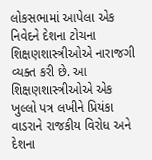લોકસભામાં આપેલા એક નિવેદને દેશના ટોચના શિક્ષણશાસ્ત્રીઓએ નારાજગી વ્યક્ત કરી છે. આ શિક્ષણશાસ્ત્રીઓએ એક ખુલ્લો પત્ર લખીને પ્રિયંકા વાડરાને રાજકીય વિરોધ અને દેશના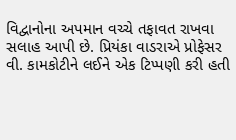વિદ્વાનોના અપમાન વચ્ચે તફાવત રાખવા સલાહ આપી છે. પ્રિયંકા વાડરાએ પ્રોફેસર વી. કામકોટીને લઈને એક ટિપ્પણી કરી હતી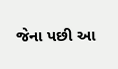જેના પછી આ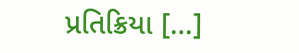પ્રતિક્રિયા […]